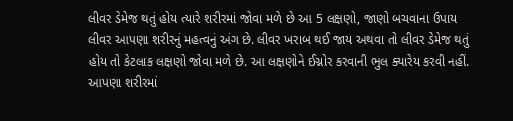લીવર ડેમેજ થતું હોય ત્યારે શરીરમાં જોવા મળે છે આ 5 લક્ષણો, જાણો બચવાના ઉપાય
લીવર આપણા શરીરનું મહત્વનું અંગ છે. લીવર ખરાબ થઈ જાય અથવા તો લીવર ડેમેજ થતું હોય તો કેટલાક લક્ષણો જોવા મળે છે. આ લક્ષણોને ઈગ્નોર કરવાની ભુલ ક્યારેય કરવી નહીં.
આપણા શરીરમાં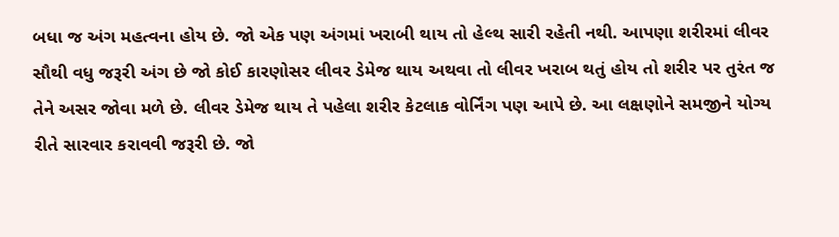બધા જ અંગ મહત્વના હોય છે. જો એક પણ અંગમાં ખરાબી થાય તો હેલ્થ સારી રહેતી નથી. આપણા શરીરમાં લીવર સૌથી વધુ જરૂરી અંગ છે જો કોઈ કારણોસર લીવર ડેમેજ થાય અથવા તો લીવર ખરાબ થતું હોય તો શરીર પર તુરંત જ તેને અસર જોવા મળે છે. લીવર ડેમેજ થાય તે પહેલા શરીર કેટલાક વોર્નિંગ પણ આપે છે. આ લક્ષણોને સમજીને યોગ્ય રીતે સારવાર કરાવવી જરૂરી છે. જો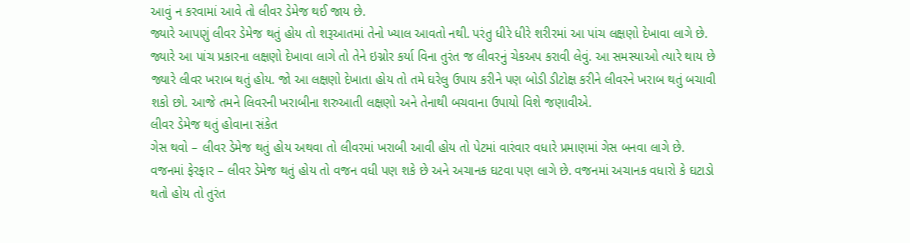આવું ન કરવામાં આવે તો લીવર ડેમેજ થઈ જાય છે.
જ્યારે આપણું લીવર ડેમેજ થતું હોય તો શરૂઆતમાં તેનો ખ્યાલ આવતો નથી. પરંતુ ધીરે ધીરે શરીરમાં આ પાંચ લક્ષણો દેખાવા લાગે છે. જ્યારે આ પાંચ પ્રકારના લક્ષણો દેખાવા લાગે તો તેને ઇગ્નોર કર્યા વિના તુરંત જ લીવરનું ચેકઅપ કરાવી લેવું. આ સમસ્યાઓ ત્યારે થાય છે જ્યારે લીવર ખરાબ થતું હોય. જો આ લક્ષણો દેખાતા હોય તો તમે ઘરેલુ ઉપાય કરીને પણ બોડી ડીટોક્ષ કરીને લીવરને ખરાબ થતું બચાવી શકો છો. આજે તમને લિવરની ખરાબીના શરુઆતી લક્ષણો અને તેનાથી બચવાના ઉપાયો વિશે જણાવીએ.
લીવર ડેમેજ થતું હોવાના સંકેત
ગેસ થવો – લીવર ડેમેજ થતું હોય અથવા તો લીવરમાં ખરાબી આવી હોય તો પેટમાં વારંવાર વધારે પ્રમાણમાં ગેસ બનવા લાગે છે.
વજનમાં ફેરફાર – લીવર ડેમેજ થતું હોય તો વજન વધી પણ શકે છે અને અચાનક ઘટવા પણ લાગે છે. વજનમાં અચાનક વધારો કે ઘટાડો થતો હોય તો તુરંત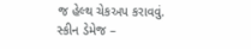જ હેલ્થ ચેકઅપ કરાવવું.
સ્કીન ડેમેજ –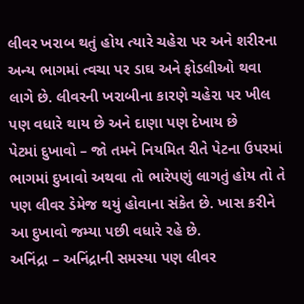લીવર ખરાબ થતું હોય ત્યારે ચહેરા પર અને શરીરના અન્ય ભાગમાં ત્વચા પર ડાઘ અને ફોડલીઓ થવા લાગે છે. લીવરની ખરાબીના કારણે ચહેરા પર ખીલ પણ વધારે થાય છે અને દાણા પણ દેખાય છે
પેટમાં દુખાવો – જો તમને નિયમિત રીતે પેટના ઉપરમાં ભાગમાં દુખાવો અથવા તો ભારેપણું લાગતું હોય તો તે પણ લીવર ડેમેજ થયું હોવાના સંકેત છે. ખાસ કરીને આ દુખાવો જમ્યા પછી વધારે રહે છે.
અનિંદ્રા – અનિંદ્રાની સમસ્યા પણ લીવર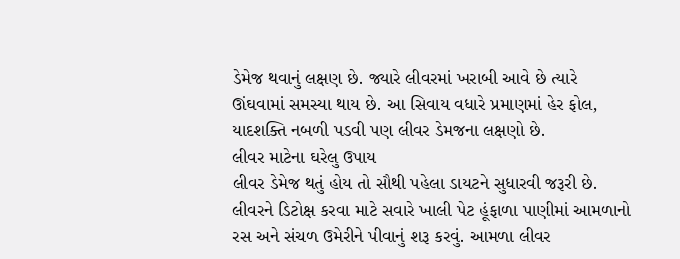ડેમેજ થવાનું લક્ષણ છે. જ્યારે લીવરમાં ખરાબી આવે છે ત્યારે ઊંઘવામાં સમસ્યા થાય છે. આ સિવાય વધારે પ્રમાણમાં હેર ફોલ, યાદશક્તિ નબળી પડવી પણ લીવર ડેમજના લક્ષણો છે.
લીવર માટેના ઘરેલુ ઉપાય
લીવર ડેમેજ થતું હોય તો સૌથી પહેલા ડાયટને સુધારવી જરૂરી છે. લીવરને ડિટોક્ષ કરવા માટે સવારે ખાલી પેટ હૂંફાળા પાણીમાં આમળાનો રસ અને સંચળ ઉમેરીને પીવાનું શરૂ કરવું. આમળા લીવર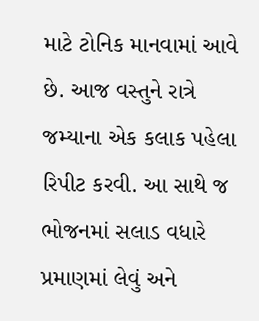માટે ટોનિક માનવામાં આવે છે. આજ વસ્તુને રાત્રે જમ્યાના એક કલાક પહેલા રિપીટ કરવી. આ સાથે જ ભોજનમાં સલાડ વધારે પ્રમાણમાં લેવું અને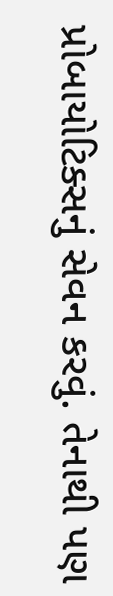પ્રોબાયોટિક્સનું સેવન કરવું. તેનાથી પણ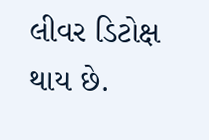લીવર ડિટોક્ષ થાય છે.